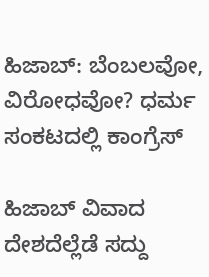ಹಿಜಾಬ್: ಬೆಂಬಲವೋ, ವಿರೋಧವೋ? ಧರ್ಮ ಸಂಕಟದಲ್ಲಿ ಕಾಂಗ್ರೆಸ್

ಹಿಜಾಬ್ ವಿವಾದ ದೇಶದೆಲ್ಲೆಡೆ ಸದ್ದು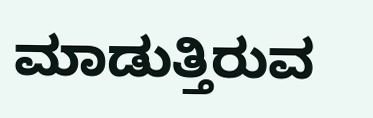ಮಾಡುತ್ತಿರುವ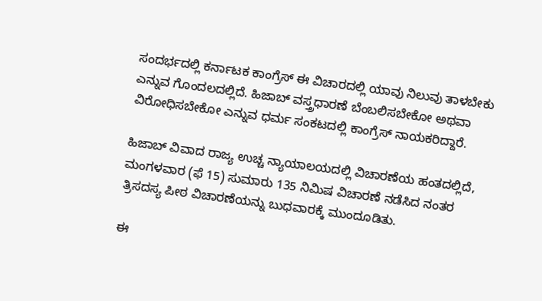ಸಂದರ್ಭದಲ್ಲಿ ಕರ್ನಾಟಕ ಕಾಂಗ್ರೆಸ್ ಈ ವಿಚಾರದಲ್ಲಿ ಯಾವು ನಿಲುವು ತಾಳಬೇಕು ಎನ್ನುವ ಗೊಂದಲದಲ್ಲಿದೆ. ಹಿಜಾಬ್ ವಸ್ತ್ರಧಾರಣೆ ಬೆಂಬಲಿಸಬೇಕೋ ಅಥವಾ ವಿರೋಧಿಸಬೇಕೋ ಎನ್ನುವ ಧರ್ಮ ಸಂಕಟದಲ್ಲಿ ಕಾಂಗ್ರೆಸ್ ನಾಯಕರಿದ್ದಾರೆ.

ಹಿಜಾಬ್ ವಿವಾದ ರಾಜ್ಯ ಉಚ್ಚ ನ್ಯಾಯಾಲಯದಲ್ಲಿ ವಿಚಾರಣೆಯ ಹಂತದಲ್ಲಿದೆ, ಮಂಗಳವಾರ (ಫೆ 15) ಸುಮಾರು 135 ನಿಮಿಷ ವಿಚಾರಣೆ ನಡೆಸಿದ ನಂತರ ತ್ರಿಸದಸ್ಯ ಪೀಠ ವಿಚಾರಣೆಯನ್ನು ಬುಧವಾರಕ್ಕೆ ಮುಂದೂಡಿತು.

ಈ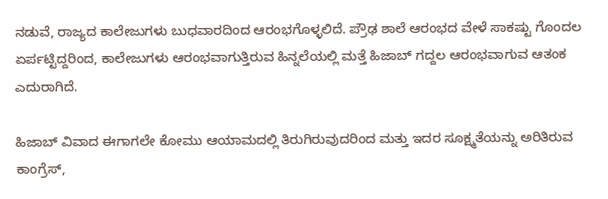ನಡುವೆ, ರಾಜ್ಯದ ಕಾಲೇಜುಗಳು ಬುಧವಾರದಿಂದ ಆರಂಭಗೊಳ್ಳಲಿದೆ. ಪ್ರೌಢ ಶಾಲೆ ಆರಂಭದ ವೇಳೆ ಸಾಕಷ್ಟು ಗೊಂದಲ ಏರ್ಪಟ್ಟಿದ್ದರಿಂದ, ಕಾಲೇಜುಗಳು ಆರಂಭವಾಗುತ್ತಿರುವ ಹಿನ್ನಲೆಯಲ್ಲಿ ಮತ್ತೆ ಹಿಜಾಬ್ ಗದ್ದಲ ಆರಂಭವಾಗುವ ಆತಂಕ ಎದುರಾಗಿದೆ.

ಹಿಜಾಬ್ ವಿವಾದ ಈಗಾಗಲೇ ಕೋಮು ಆಯಾಮದಲ್ಲಿ ತಿರುಗಿರುವುದರಿಂದ ಮತ್ತು ಇದರ ಸೂಕ್ಷ್ಮತೆಯನ್ನು ಅರಿತಿರುವ ಕಾಂಗ್ರೆಸ್,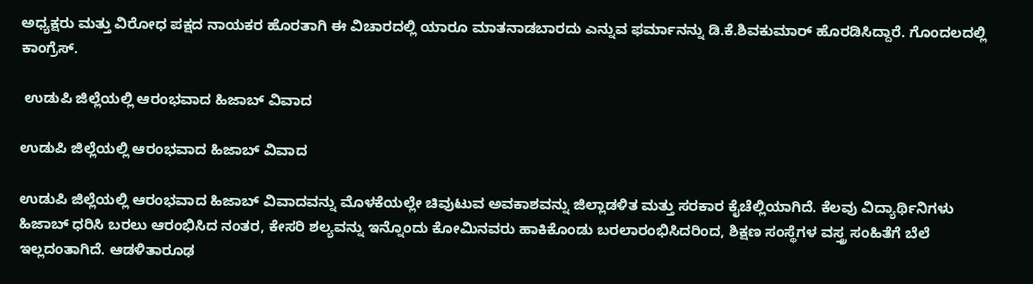ಅಧ್ಯಕ್ಷರು ಮತ್ತು ವಿರೋಧ ಪಕ್ಷದ ನಾಯಕರ ಹೊರತಾಗಿ ಈ ವಿಚಾರದಲ್ಲಿ ಯಾರೂ ಮಾತನಾಡಬಾರದು ಎನ್ನುವ ಫರ್ಮಾನನ್ನು ಡಿ.ಕೆ.ಶಿವಕುಮಾರ್ ಹೊರಡಿಸಿದ್ದಾರೆ. ಗೊಂದಲದಲ್ಲಿ ಕಾಂಗ್ರೆಸ್.

 ಉಡುಪಿ ಜಿಲ್ಲೆಯಲ್ಲಿ ಆರಂಭವಾದ ಹಿಜಾಬ್ ವಿವಾದ

ಉಡುಪಿ ಜಿಲ್ಲೆಯಲ್ಲಿ ಆರಂಭವಾದ ಹಿಜಾಬ್ ವಿವಾದ

ಉಡುಪಿ ಜಿಲ್ಲೆಯಲ್ಲಿ ಆರಂಭವಾದ ಹಿಜಾಬ್ ವಿವಾದವನ್ನು ಮೊಳಕೆಯಲ್ಲೇ ಚಿವುಟುವ ಅವಕಾಶವನ್ನು ಜಿಲ್ಲಾಡಳಿತ ಮತ್ತು ಸರಕಾರ ಕೈಚೆಲ್ಲಿಯಾಗಿದೆ. ಕೆಲವು ವಿದ್ಯಾರ್ಥಿನಿಗಳು ಹಿಜಾಬ್ ಧರಿಸಿ ಬರಲು ಆರಂಭಿಸಿದ ನಂತರ, ಕೇಸರಿ ಶಲ್ಯವನ್ನು ಇನ್ನೊಂದು ಕೋಮಿನವರು ಹಾಕಿಕೊಂಡು ಬರಲಾರಂಭಿಸಿದರಿಂದ, ಶಿಕ್ಷಣ ಸಂಸ್ಥೆಗಳ ವಸ್ತ್ರ ಸಂಹಿತೆಗೆ ಬೆಲೆ ಇಲ್ಲದಂತಾಗಿದೆ. ಆಡಳಿತಾರೂಢ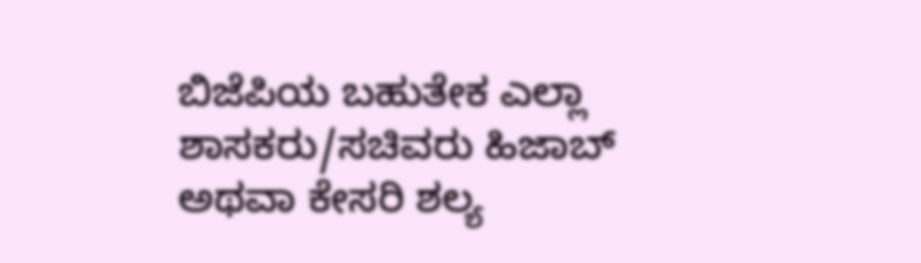ಬಿಜೆಪಿಯ ಬಹುತೇಕ ಎಲ್ಲಾ ಶಾಸಕರು/ಸಚಿವರು ಹಿಜಾಬ್ ಅಥವಾ ಕೇಸರಿ ಶಲ್ಯ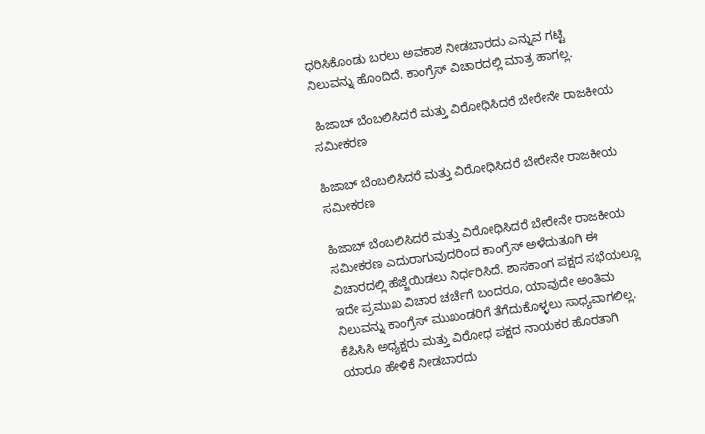ಧರಿಸಿಕೊಂಡು ಬರಲು ಅವಕಾಶ ನೀಡಬಾರದು ಎನ್ನುವ ಗಟ್ಟಿ ನಿಲುವನ್ನು ಹೊಂದಿದೆ. ಕಾಂಗ್ರೆಸ್ ವಿಚಾರದಲ್ಲಿ ಮಾತ್ರ ಹಾಗಲ್ಲ.

 ಹಿಜಾಬ್ ಬೆಂಬಲಿಸಿದರೆ ಮತ್ತು ವಿರೋಧಿಸಿದರೆ ಬೇರೇನೇ ರಾಜಕೀಯ ಸಮೀಕರಣ

ಹಿಜಾಬ್ ಬೆಂಬಲಿಸಿದರೆ ಮತ್ತು ವಿರೋಧಿಸಿದರೆ ಬೇರೇನೇ ರಾಜಕೀಯ ಸಮೀಕರಣ

ಹಿಜಾಬ್ ಬೆಂಬಲಿಸಿದರೆ ಮತ್ತು ವಿರೋಧಿಸಿದರೆ ಬೇರೇನೇ ರಾಜಕೀಯ ಸಮೀಕರಣ ಎದುರಾಗುವುದರಿಂದ ಕಾಂಗ್ರೆಸ್ ಅಳೆದುತೂಗಿ ಈ ವಿಚಾರದಲ್ಲಿ ಹೆಜ್ಜೆಯಿಡಲು ನಿರ್ಧರಿಸಿದೆ. ಶಾಸಕಾಂಗ ಪಕ್ಷದ ಸಭೆಯಲ್ಲೂ ಇದೇ ಪ್ರಮುಖ ವಿಚಾರ ಚರ್ಚೆಗೆ ಬಂದರೂ, ಯಾವುದೇ ಅಂತಿಮ ನಿಲುವನ್ನು ಕಾಂಗ್ರೆಸ್ ಮುಖಂಡರಿಗೆ ತೆಗೆದುಕೊಳ್ಳಲು ಸಾಧ್ಯವಾಗಲಿಲ್ಲ. ಕೆಪಿಸಿಸಿ ಅಧ್ಯಕ್ಷರು ಮತ್ತು ವಿರೋಧ ಪಕ್ಷದ ನಾಯಕರ ಹೊರತಾಗಿ ಯಾರೂ ಹೇಳಿಕೆ ನೀಡಬಾರದು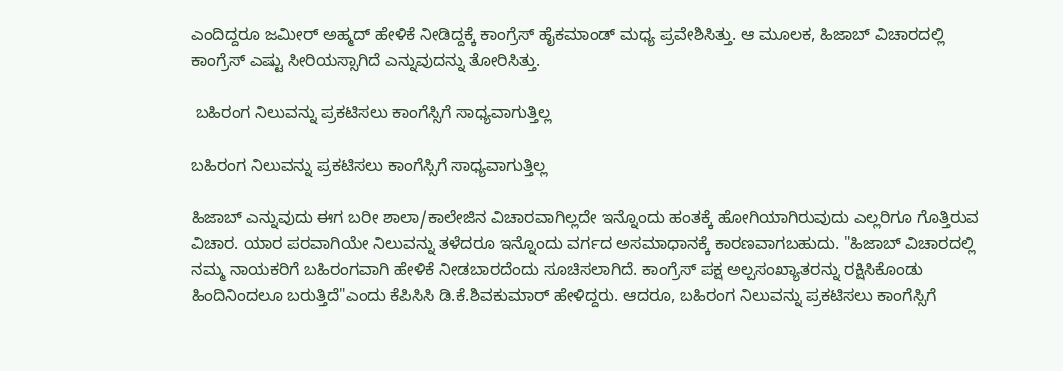ಎಂದಿದ್ದರೂ ಜಮೀರ್ ಅಹ್ಮದ್ ಹೇಳಿಕೆ ನೀಡಿದ್ದಕ್ಕೆ ಕಾಂಗ್ರೆಸ್ ಹೈಕಮಾಂಡ್ ಮಧ್ಯ ಪ್ರವೇಶಿಸಿತ್ತು. ಆ ಮೂಲಕ, ಹಿಜಾಬ್ ವಿಚಾರದಲ್ಲಿ ಕಾಂಗ್ರೆಸ್ ಎಷ್ಟು ಸೀರಿಯಸ್ಸಾಗಿದೆ ಎನ್ನುವುದನ್ನು ತೋರಿಸಿತ್ತು.

 ಬಹಿರಂಗ ನಿಲುವನ್ನು ಪ್ರಕಟಿಸಲು ಕಾಂಗೆಸ್ಸಿಗೆ ಸಾಧ್ಯವಾಗುತ್ತಿಲ್ಲ

ಬಹಿರಂಗ ನಿಲುವನ್ನು ಪ್ರಕಟಿಸಲು ಕಾಂಗೆಸ್ಸಿಗೆ ಸಾಧ್ಯವಾಗುತ್ತಿಲ್ಲ

ಹಿಜಾಬ್ ಎನ್ನುವುದು ಈಗ ಬರೀ ಶಾಲಾ/ಕಾಲೇಜಿನ ವಿಚಾರವಾಗಿಲ್ಲದೇ ಇನ್ನೊಂದು ಹಂತಕ್ಕೆ ಹೋಗಿಯಾಗಿರುವುದು ಎಲ್ಲರಿಗೂ ಗೊತ್ತಿರುವ ವಿಚಾರ. ಯಾರ ಪರವಾಗಿಯೇ ನಿಲುವನ್ನು ತಳೆದರೂ ಇನ್ನೊಂದು ವರ್ಗದ ಅಸಮಾಧಾನಕ್ಕೆ ಕಾರಣವಾಗಬಹುದು. "ಹಿಜಾಬ್ ವಿಚಾರದಲ್ಲಿ ನಮ್ಮ ನಾಯಕರಿಗೆ ಬಹಿರಂಗವಾಗಿ ಹೇಳಿಕೆ ನೀಡಬಾರದೆಂದು ಸೂಚಿಸಲಾಗಿದೆ. ಕಾಂಗ್ರೆಸ್ ಪಕ್ಷ ಅಲ್ಪಸಂಖ್ಯಾತರನ್ನು ರಕ್ಷಿಸಿಕೊಂಡು ಹಿಂದಿನಿಂದಲೂ ಬರುತ್ತಿದೆ"ಎಂದು ಕೆಪಿಸಿಸಿ ಡಿ.ಕೆ.ಶಿವಕುಮಾರ್ ಹೇಳಿದ್ದರು. ಆದರೂ, ಬಹಿರಂಗ ನಿಲುವನ್ನು ಪ್ರಕಟಿಸಲು ಕಾಂಗೆಸ್ಸಿಗೆ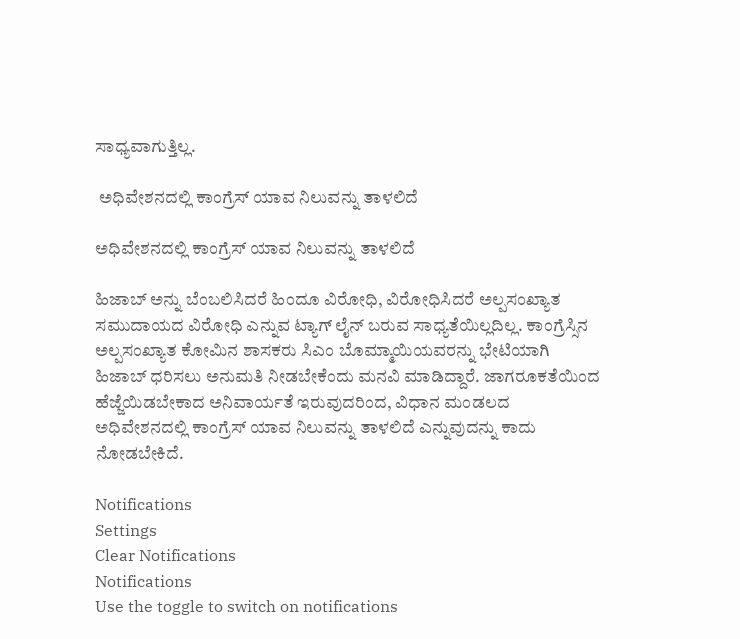ಸಾಧ್ಯವಾಗುತ್ತಿಲ್ಲ.

 ಅಧಿವೇಶನದಲ್ಲಿ ಕಾಂಗ್ರೆಸ್ ಯಾವ ನಿಲುವನ್ನು ತಾಳಲಿದೆ

ಅಧಿವೇಶನದಲ್ಲಿ ಕಾಂಗ್ರೆಸ್ ಯಾವ ನಿಲುವನ್ನು ತಾಳಲಿದೆ

ಹಿಜಾಬ್ ಅನ್ನು ಬೆಂಬಲಿಸಿದರೆ ಹಿಂದೂ ವಿರೋಧಿ, ವಿರೋಧಿಸಿದರೆ ಅಲ್ಪಸಂಖ್ಯಾತ ಸಮುದಾಯದ ವಿರೋಧಿ ಎನ್ನುವ ಟ್ಯಾಗ್ ಲೈನ್ ಬರುವ ಸಾಧ್ಯತೆಯಿಲ್ಲದಿಲ್ಲ. ಕಾಂಗ್ರೆಸ್ಸಿನ ಅಲ್ಪಸಂಖ್ಯಾತ ಕೋಮಿನ ಶಾಸಕರು ಸಿಎಂ ಬೊಮ್ಮಾಯಿಯವರನ್ನು ಭೇಟಿಯಾಗಿ ಹಿಜಾಬ್ ಧರಿಸಲು ಅನುಮತಿ ನೀಡಬೇಕೆಂದು ಮನವಿ ಮಾಡಿದ್ದಾರೆ. ಜಾಗರೂಕತೆಯಿಂದ ಹೆಜ್ಜೆಯಿಡಬೇಕಾದ ಅನಿವಾರ್ಯತೆ ಇರುವುದರಿಂದ, ವಿಧಾನ ಮಂಡಲದ ಅಧಿವೇಶನದಲ್ಲಿ ಕಾಂಗ್ರೆಸ್ ಯಾವ ನಿಲುವನ್ನು ತಾಳಲಿದೆ ಎನ್ನುವುದನ್ನು ಕಾದು ನೋಡಬೇಕಿದೆ.

Notifications
Settings
Clear Notifications
Notifications
Use the toggle to switch on notifications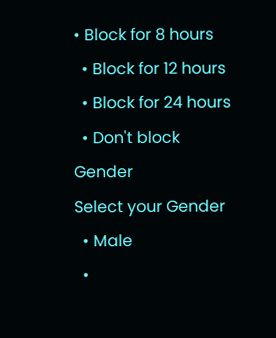• Block for 8 hours
  • Block for 12 hours
  • Block for 24 hours
  • Don't block
Gender
Select your Gender
  • Male
  •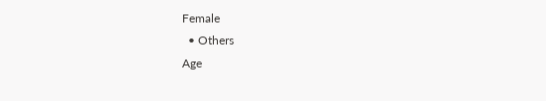Female
  • Others
Age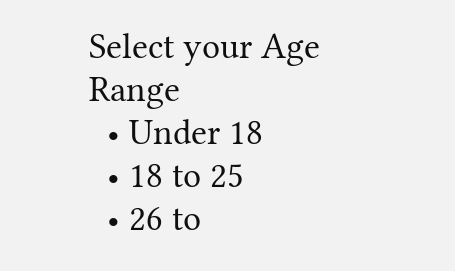Select your Age Range
  • Under 18
  • 18 to 25
  • 26 to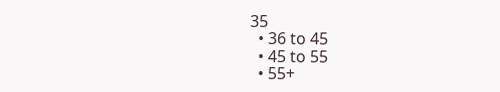35
  • 36 to 45
  • 45 to 55
  • 55+